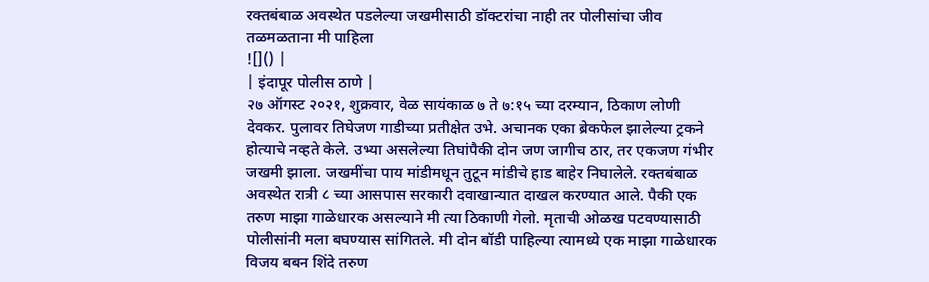रक्तबंबाळ अवस्थेत पडलेल्या जखमीसाठी डॉक्टरांचा नाही तर पोलीसांचा जीव तळमळताना मी पाहिला
![]() |
| इंदापूर पोलीस ठाणे |
२७ ऑगस्ट २०२१, शुक्रवार, वेळ सायंकाळ ७ ते ७:१५ च्या दरम्यान, ठिकाण लोणी देवकर. पुलावर तिघेजण गाडीच्या प्रतीक्षेत उभे. अचानक एका ब्रेकफेल झालेल्या ट्रकने होत्याचे नव्हते केले. उभ्या असलेल्या तिघांपैकी दोन जण जागीच ठार, तर एकजण गंभीर जखमी झाला. जखमींचा पाय मांडीमधून तुटून मांडीचे हाड बाहेर निघालेले. रक्तबंबाळ अवस्थेत रात्री ८ च्या आसपास सरकारी दवाखान्यात दाखल करण्यात आले. पैकी एक तरुण माझा गाळेधारक असल्याने मी त्या ठिकाणी गेलो. मृताची ओळख पटवण्यासाठी पोलीसांनी मला बघण्यास सांगितले. मी दोन बॉडी पाहिल्या त्यामध्ये एक माझा गाळेधारक विजय बबन शिंदे तरुण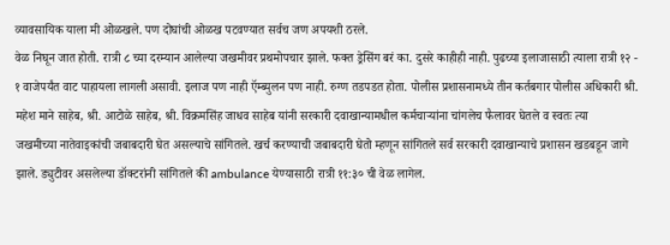व्यावसायिक याला मी ओळखले. पण दोघांची ओळख पटवण्यात सर्वच जण अपयशी ठरले.
वेळ निघून जात होती. रात्री ८ च्या दरम्यान आलेल्या जखमीवर प्रथमोपचार झाले. फक्त ड्रेसिंग बरं का. दुसरे काहीही नाही. पुढच्या इलाजासाठी त्याला रात्री १२ - १ वाजेपर्यंत वाट पाहायला लागली असावी. इलाज पण नाही ऍम्ब्युलन पण नाही. रुग्ण तडपडत होता. पोलीस प्रशासनामध्ये तीन कर्तबगार पोलीस अधिकारी श्री. महेश माने साहेब, श्री. आटोळे साहेब, श्री. विक्रमसिंह जाधव साहेब यांनी सरकारी दवाखान्यामधील कर्मचाऱ्यांना चांगलेच फैलावर घेतले व स्वतः त्या
जखमीच्या नातेवाइकांची जबाबदारी घेत असल्याचे सांगितले. खर्च करण्याची जबाबदारी घेतो म्हणून सांगितले सर्व सरकारी दवाखान्याचे प्रशासन खडबडून जागे झाले. ड्युटीवर असलेल्या डॉक्टरांनी सांगितले की ambulance येण्यासाठी रात्री ११:३० ची वेळ लागेल.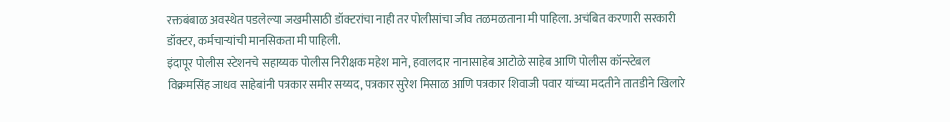रक्तबंबाळ अवस्थेत पडलेल्या जखमीसाठी डॉक्टरांचा नाही तर पोलीसांचा जीव तळमळताना मी पाहिला. अचंबित करणारी सरकारी डॉक्टर, कर्मचाऱ्यांची मानसिकता मी पाहिली.
इंदापूर पोलीस स्टेशनचे सहाय्यक पोलीस निरीक्षक महेश माने, हवालदार नानासाहेब आटोळे साहेब आणि पोलीस कॉन्स्टेबल विक्रमसिंह जाधव साहेबांनी पत्रकार समीर सय्यद, पत्रकार सुरेश मिसाळ आणि पत्रकार शिवाजी पवार यांच्या मदतीने तातडीने खिलारे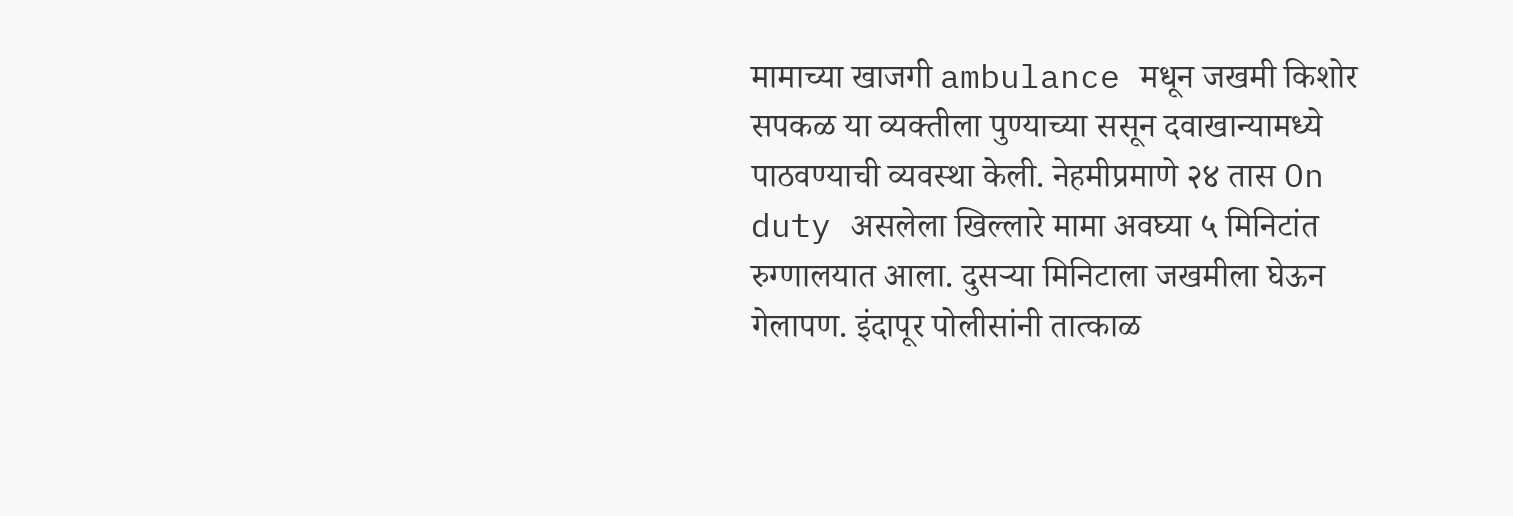मामाच्या खाजगी ambulance मधून जखमी किशोर सपकळ या व्यक्तीला पुण्याच्या ससून दवाखान्यामध्ये पाठवण्याची व्यवस्था केली. नेहमीप्रमाणे २४ तास On duty असलेला खिल्लारे मामा अवघ्या ५ मिनिटांत रुग्णालयात आला. दुसऱ्या मिनिटाला जखमीला घेऊन गेलापण. इंदापूर पोलीसांनी तात्काळ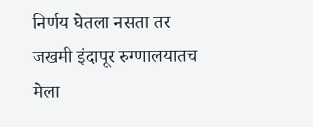निर्णय घेतला नसता तर जखमी इंदापूर रुग्णालयातच मेला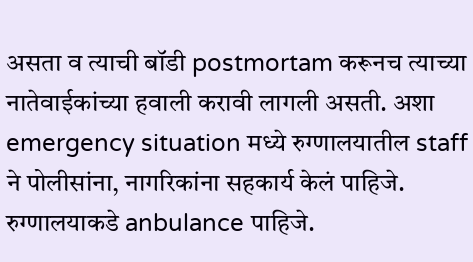असता व त्याची बॉडी postmortam करूनच त्याच्या नातेवाईकांच्या हवाली करावी लागली असती. अशा emergency situation मध्ये रुग्णालयातील staff ने पोलीसांना, नागरिकांना सहकार्य केलं पाहिजे. रुग्णालयाकडे anbulance पाहिजे.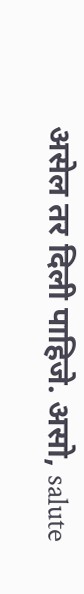असेल तर दिली पाहिजे. असो, salute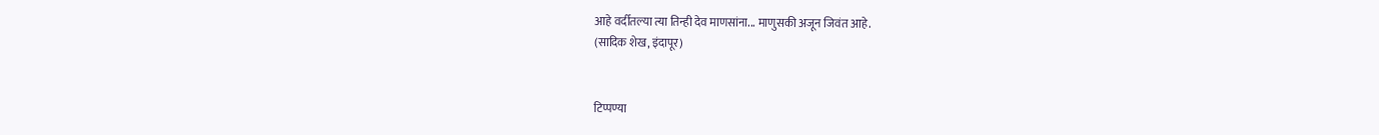आहे वर्दीतल्या त्या तिन्ही देव माणसांना... माणुसकी अजून जिवंत आहे.
(सादिक शेख, इंदापूर)


टिप्पण्या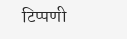टिप्पणी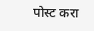पोस्ट करा